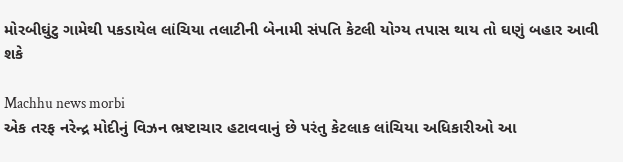મોરબીઘુંટુ ગામેથી પકડાયેલ લાંચિયા તલાટીની બેનામી સંપતિ કેટલી યોગ્ય તપાસ થાય તો ઘણું બહાર આવી શકે

Machhu news morbi
એક તરફ નરેન્દ્ર મોદીનું વિઝન ભ્રષ્ટાચાર હટાવવાનું છે પરંતુ કેટલાક લાંચિયા અધિકારીઓ આ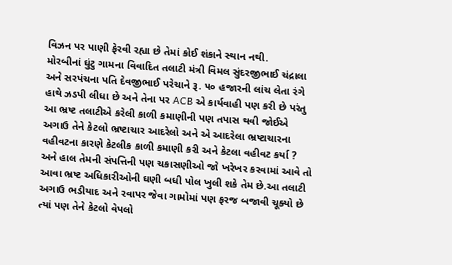વિઝન પર પાણી ફેરવી રહ્યા છે તેમાં કોઈ શંકાને સ્થાન નથી.
મોરબીનાં ઘુંટુ ગામના વિવાદિત તલાટી મંત્રી વિમલ સુંદરજીભાઈ ચંદ્રાલા અને સરપંચના પતિ દેવજીભાઈ પરેચાને રૂ. ૫૦ હજારની લાંચ લેતા રંગે હાથે ઝડપી લીધા છે અને તેના પર ACB એ કાર્યવાહી પણ કરી છે પરંતુ આ ભ્રષ્ટ તલાટીએ કરેલી કાળી કમાણીની પણ તપાસ થવી જોઈએ અગાઉ તેને કેટલો ભ્રષ્ટાચાર આદરેલો અને એ આદરેલા ભ્રષ્ટાચારના વહીવટના કારણે કેટલીક કાળી કમાણી કરી અને કેટલા વહીવટ કર્યા ? અને હાલ તેમની સંપત્તિની પણ ચકાસણીઓ જો ખરેખર કરવામાં આવે તો આવા ભ્રષ્ટ અધિકારીઓની ઘણી બધી પોલ ખુલી શકે તેમ છે.આ તલાટી અગાઉ ભડીયાદ અને રવાપર જેવા ગામોમાં પણ ફરજ બજાવી ચૂક્યો છે ત્યાં પણ તેને કેટલો વેપલો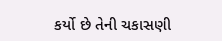કર્યો છે તેની ચકાસણી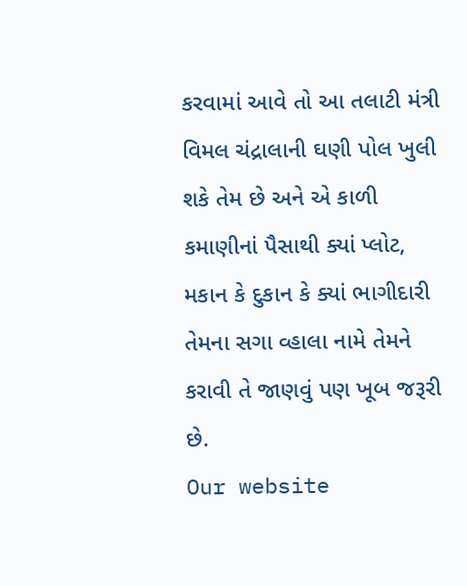કરવામાં આવે તો આ તલાટી મંત્રી વિમલ ચંદ્રાલાની ઘણી પોલ ખુલી શકે તેમ છે અને એ કાળી કમાણીનાં પૈસાથી ક્યાં પ્લોટ, મકાન કે દુકાન કે ક્યાં ભાગીદારી તેમના સગા વ્હાલા નામે તેમને કરાવી તે જાણવું પણ ખૂબ જરૂરી છે.
Our website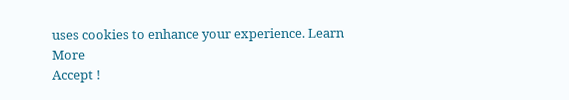uses cookies to enhance your experience. Learn More
Accept !